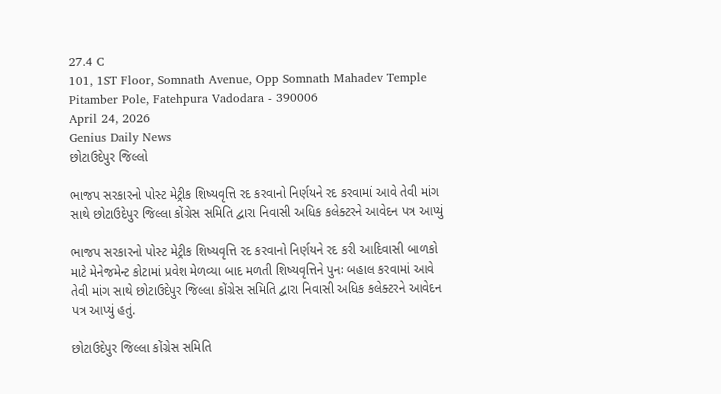27.4 C
101, 1ST Floor, Somnath Avenue, Opp Somnath Mahadev Temple Pitamber Pole, Fatehpura Vadodara - 390006
April 24, 2026
Genius Daily News
છોટાઉદેપુર જિલ્લો

ભાજપ સરકારનો પોસ્ટ મેટ્રીક શિષ્યવૃત્તિ રદ કરવાનો નિર્ણયને રદ કરવામાં આવે તેવી માંગ સાથે છોટાઉદેપુર જિલ્લા કોંગ્રેસ સમિતિ દ્વારા નિવાસી અધિક કલેક્ટરને આવેદન પત્ર આપ્યું

ભાજપ સરકારનો પોસ્ટ મેટ્રીક શિષ્યવૃત્તિ રદ કરવાનો નિર્ણયને રદ કરી આદિવાસી બાળકો માટે મેનેજમેન્ટ કોટામાં પ્રવેશ મેળવ્યા બાદ મળતી શિષ્યવૃત્તિને પુનઃ બહાલ કરવામાં આવે તેવી માંગ સાથે છોટાઉદેપુર જિલ્લા કોંગ્રેસ સમિતિ દ્વારા નિવાસી અધિક કલેક્ટરને આવેદન પત્ર આપ્યું હતું.

છોટાઉદેપુર જિલ્લા કોંગ્રેસ સમિતિ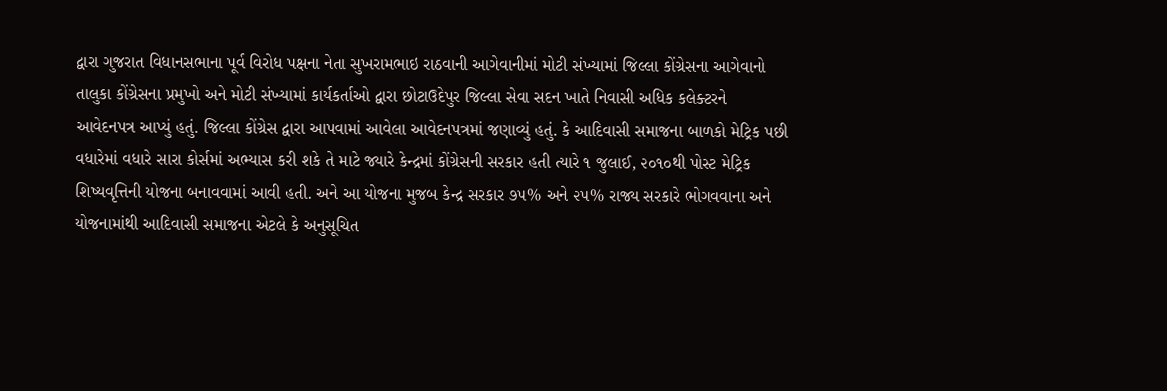દ્વારા ગુજરાત વિધાનસભાના પૂર્વ વિરોધ પક્ષના નેતા સુખરામભાઇ રાઠવાની આગેવાનીમાં મોટી સંખ્યામાં જિલ્લા કોંગ્રેસના આગેવાનો તાલુકા કોંગ્રેસના પ્રમુખો અને મોટી સંખ્યામાં કાર્યકર્તાઓ દ્વારા છોટાઉદેપુર જિલ્લા સેવા સદન ખાતે નિવાસી અધિક કલેક્ટરને આવેદનપત્ર આપ્યું હતું. જિલ્લા કોંગ્રેસ દ્વારા આપવામાં આવેલા આવેદનપત્રમાં જણાવ્યું હતું. કે આદિવાસી સમાજના બાળકો મેટ્રિક પછી વધારેમાં વધારે સારા કોર્સમાં અભ્યાસ કરી શકે તે માટે જ્યારે કેન્દ્રમાં કોંગ્રેસની સરકાર હતી ત્યારે ૧ જુલાઈ, ૨૦૧૦થી પોસ્ટ મેટ્રિક શિષ્યવૃત્તિની યોજના બનાવવામાં આવી હતી. અને આ યોજના મુજબ કેન્દ્ર સરકાર ૭૫% અને ૨૫% રાજ્ય સરકારે ભોગવવાના અને યોજનામાંથી આદિવાસી સમાજના એટલે કે અનુસૂચિત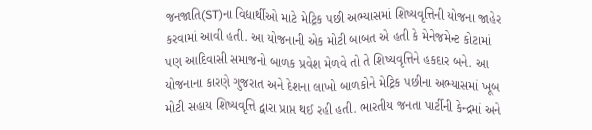જનજાતિ(ST)ના વિદ્યાર્થીઓ માટે મેટ્રિક પછી અભ્યાસમાં શિષ્યવૃત્તિની યોજના જાહેર કરવામાં આવી હતી. આ યોજનાની એક મોટી બાબત એ હતી કે મેનેજમેન્ટ કોટામાં પણ આદિવાસી સમાજનો બાળક પ્રવેશ મેળવે તો તે શિષ્યવૃત્તિને હકદાર બને. આ યોજનાના કારણે ગુજરાત અને દેશના લાખો બાળકોને મેટ્રિક પછીના અભ્યાસમાં ખૂબ મોટી સહાય શિષ્યવૃત્તિ દ્વારા પ્રાપ્ત થઈ રહી હતી. ભારતીય જનતા પાર્ટીની કેન્દ્રમાં અને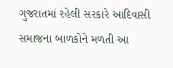ગુજરાતમાં રહેલી સરકારે આદિવાસી સમાજના બાળકોને મળતી આ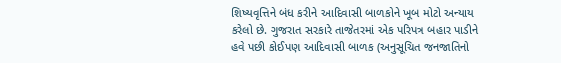શિષ્યવૃત્તિને બંધ કરીને આદિવાસી બાળકોને ખૂબ મોટો અન્યાય કરેલો છે. ગુજરાત સરકારે તાજેતરમાં એક પરિપત્ર બહાર પાડીને હવે પછી કોઈપણ આદિવાસી બાળક (અનુસૂચિત જનજાતિનો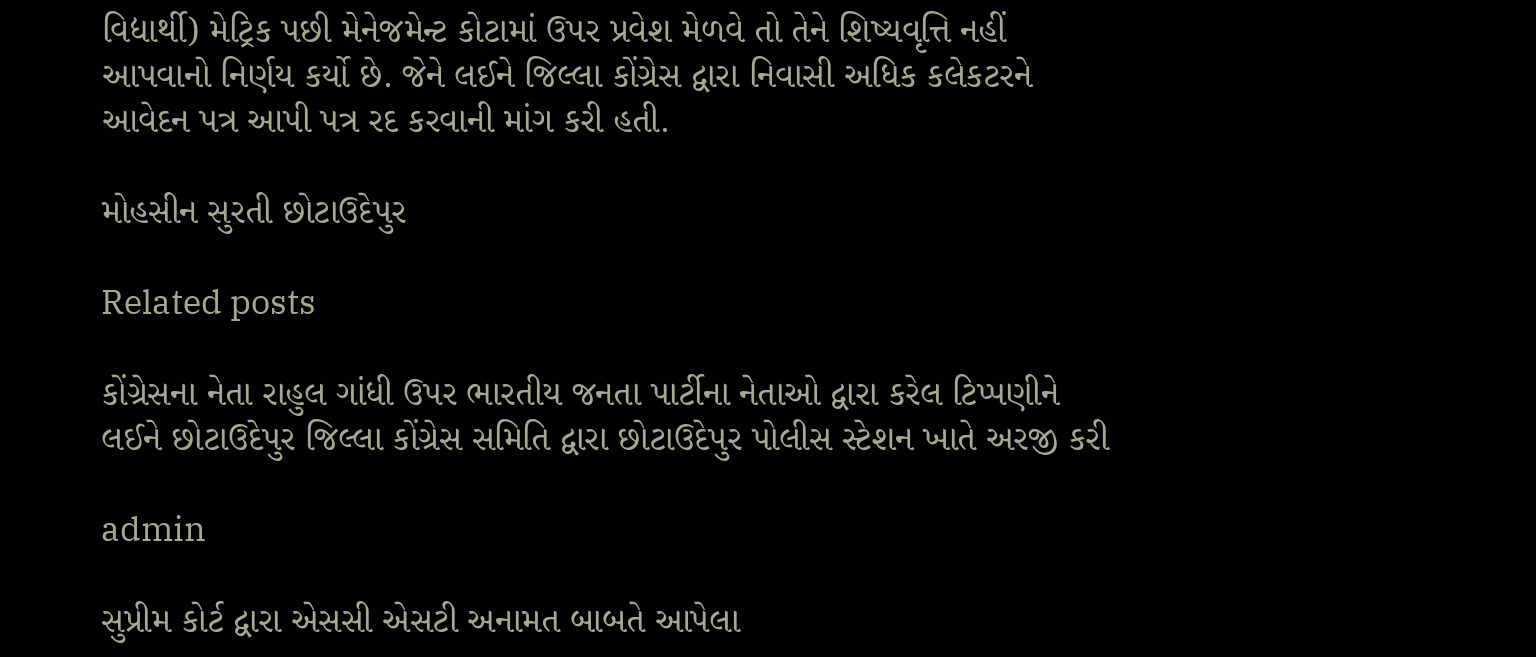વિદ્યાર્થી) મેટ્રિક પછી મેનેજમેન્ટ કોટામાં ઉપર પ્રવેશ મેળવે તો તેને શિષ્યવૃત્તિ નહીં આપવાનો નિર્ણય કર્યો છે. જેને લઈને જિલ્લા કોંગ્રેસ દ્વારા નિવાસી અધિક કલેકટરને આવેદન પત્ર આપી પત્ર રદ કરવાની માંગ કરી હતી.

મોહસીન સુરતી છોટાઉદેપુર

Related posts

કોંગ્રેસના નેતા રાહુલ ગાંધી ઉપર ભારતીય જનતા પાર્ટીના નેતાઓ દ્વારા કરેલ ટિપ્પણીને લઈને છોટાઉદેપુર જિલ્લા કોંગ્રેસ સમિતિ દ્વારા છોટાઉદેપુર પોલીસ સ્ટેશન ખાતે અરજી કરી

admin

સુપ્રીમ કોર્ટ દ્વારા એસસી એસટી અનામત બાબતે આપેલા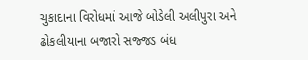ચુકાદાના વિરોધમાં આજે બોડેલી અલીપુરા અને ઢોકલીયાના બજારો સજ્જડ બંધ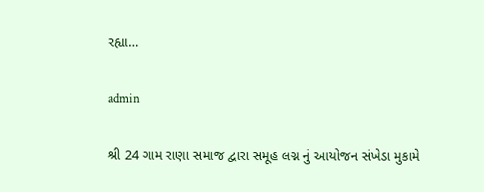રહ્યા…

admin

શ્રી 24 ગામ રાણા સમાજ દ્વારા સમૂહ લગ્ન નું આયોજન સંખેડા મુકામે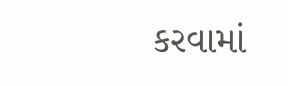કરવામાં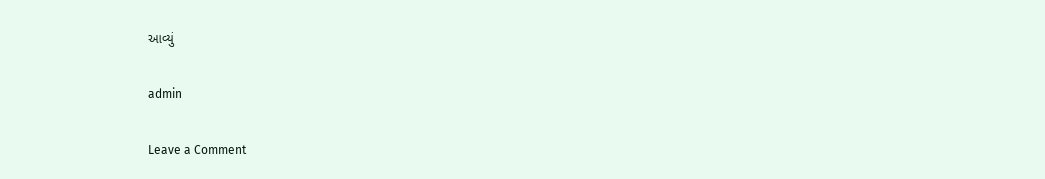આવ્યું

admin

Leave a Comment